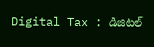Digital Tax : డిజిటల్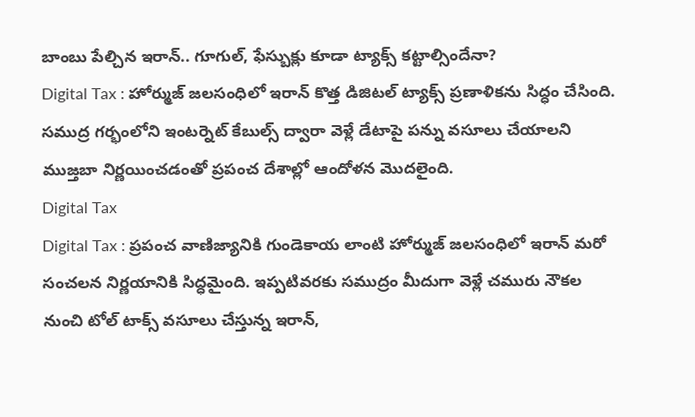బాంబు పేల్చిన ఇరాన్.. గూగుల్, ఫేస్బుక్లు కూడా ట్యాక్స్ కట్టాల్సిందేనా?
Digital Tax : హోర్ముజ్ జలసంధిలో ఇరాన్ కొత్త డిజిటల్ ట్యాక్స్ ప్రణాళికను సిద్ధం చేసింది. సముద్ర గర్భంలోని ఇంటర్నెట్ కేబుల్స్ ద్వారా వెళ్లే డేటాపై పన్ను వసూలు చేయాలని ముజ్తబా నిర్ణయించడంతో ప్రపంచ దేశాల్లో ఆందోళన మొదలైంది.
Digital Tax
Digital Tax : ప్రపంచ వాణిజ్యానికి గుండెకాయ లాంటి హోర్ముజ్ జలసంధిలో ఇరాన్ మరో సంచలన నిర్ణయానికి సిద్ధమైంది. ఇప్పటివరకు సముద్రం మీదుగా వెళ్లే చమురు నౌకల నుంచి టోల్ టాక్స్ వసూలు చేస్తున్న ఇరాన్,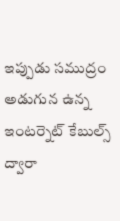ఇప్పుడు సముద్రం అడుగున ఉన్న ఇంటర్నెట్ కేబుల్స్ ద్వారా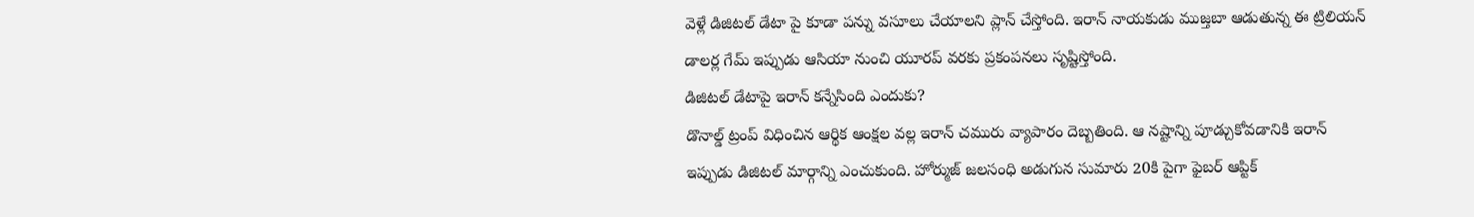వెళ్లే డిజిటల్ డేటా పై కూడా పన్ను వసూలు చేయాలని ప్లాన్ చేస్తోంది. ఇరాన్ నాయకుడు ముజ్తబా ఆడుతున్న ఈ ట్రిలియన్ డాలర్ల గేమ్ ఇప్పుడు ఆసియా నుంచి యూరప్ వరకు ప్రకంపనలు సృష్టిస్తోంది.
డిజిటల్ డేటాపై ఇరాన్ కన్నేసింది ఎందుకు?
డొనాల్డ్ ట్రంప్ విధించిన ఆర్థిక ఆంక్షల వల్ల ఇరాన్ చమురు వ్యాపారం దెబ్బతింది. ఆ నష్టాన్ని పూడ్చుకోవడానికి ఇరాన్ ఇప్పుడు డిజిటల్ మార్గాన్ని ఎంచుకుంది. హోర్ముజ్ జలసంధి అడుగున సుమారు 20కి పైగా ఫైబర్ ఆప్టిక్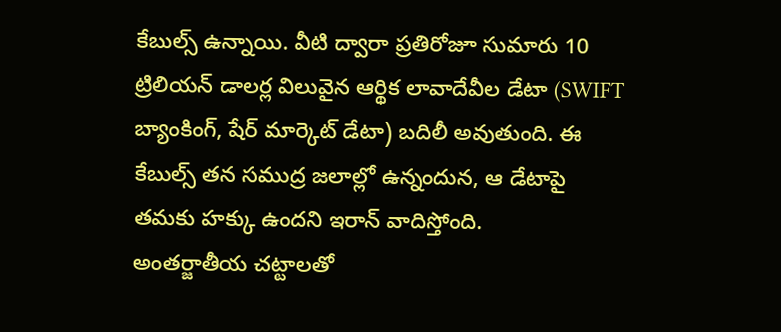కేబుల్స్ ఉన్నాయి. వీటి ద్వారా ప్రతిరోజూ సుమారు 10 ట్రిలియన్ డాలర్ల విలువైన ఆర్థిక లావాదేవీల డేటా (SWIFT బ్యాంకింగ్, షేర్ మార్కెట్ డేటా) బదిలీ అవుతుంది. ఈ కేబుల్స్ తన సముద్ర జలాల్లో ఉన్నందున, ఆ డేటాపై తమకు హక్కు ఉందని ఇరాన్ వాదిస్తోంది.
అంతర్జాతీయ చట్టాలతో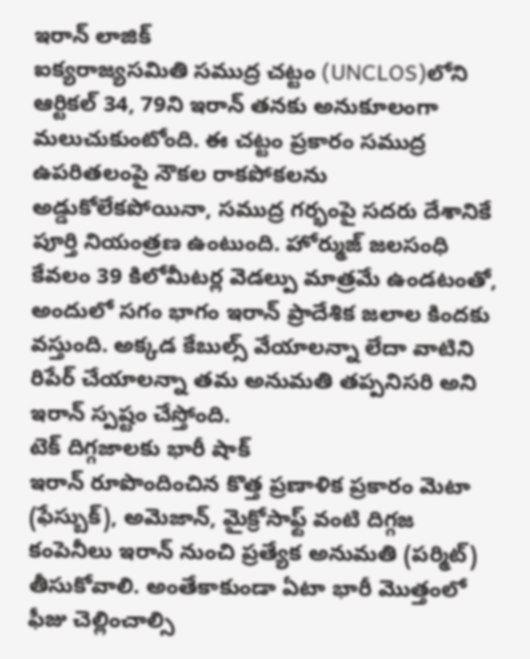ఇరాన్ లాజిక్
ఐక్యరాజ్యసమితి సముద్ర చట్టం (UNCLOS)లోని ఆర్టికల్ 34, 79ని ఇరాన్ తనకు అనుకూలంగా మలుచుకుంటోంది. ఈ చట్టం ప్రకారం సముద్ర ఉపరితలంపై నౌకల రాకపోకలను అడ్డుకోలేకపోయినా, సముద్ర గర్భంపై సదరు దేశానికే పూర్తి నియంత్రణ ఉంటుంది. హోర్ముజ్ జలసంధి కేవలం 39 కిలోమీటర్ల వెడల్పు మాత్రమే ఉండటంతో, అందులో సగం భాగం ఇరాన్ ప్రాదేశిక జలాల కిందకు వస్తుంది. అక్కడ కేబుల్స్ వేయాలన్నా లేదా వాటిని రిపేర్ చేయాలన్నా తమ అనుమతి తప్పనిసరి అని ఇరాన్ స్పష్టం చేస్తోంది.
టెక్ దిగ్గజాలకు భారీ షాక్
ఇరాన్ రూపొందించిన కొత్త ప్రణాళిక ప్రకారం మెటా (ఫేస్బుక్), అమెజాన్, మైక్రోసాఫ్ట్ వంటి దిగ్గజ కంపెనీలు ఇరాన్ నుంచి ప్రత్యేక అనుమతి (పర్మిట్) తీసుకోవాలి. అంతేకాకుండా ఏటా భారీ మొత్తంలో ఫీజు చెల్లించాల్సి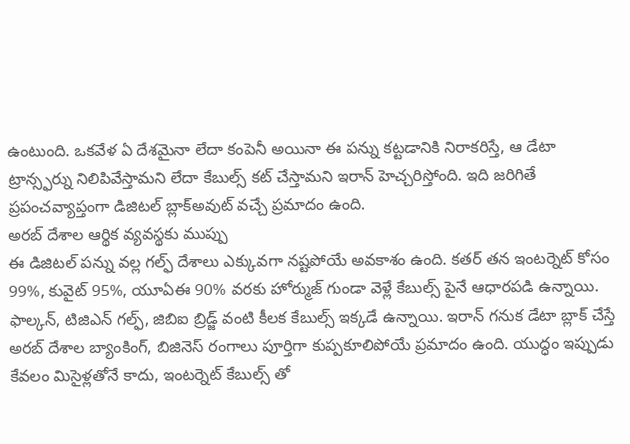ఉంటుంది. ఒకవేళ ఏ దేశమైనా లేదా కంపెనీ అయినా ఈ పన్ను కట్టడానికి నిరాకరిస్తే, ఆ డేటా ట్రాన్స్ఫర్ను నిలిపివేస్తామని లేదా కేబుల్స్ కట్ చేస్తామని ఇరాన్ హెచ్చరిస్తోంది. ఇది జరిగితే ప్రపంచవ్యాప్తంగా డిజిటల్ బ్లాక్అవుట్ వచ్చే ప్రమాదం ఉంది.
అరబ్ దేశాల ఆర్థిక వ్యవస్థకు ముప్పు
ఈ డిజిటల్ పన్ను వల్ల గల్ఫ్ దేశాలు ఎక్కువగా నష్టపోయే అవకాశం ఉంది. కతర్ తన ఇంటర్నెట్ కోసం 99%, కువైట్ 95%, యూఏఈ 90% వరకు హోర్ముజ్ గుండా వెళ్లే కేబుల్స్ పైనే ఆధారపడి ఉన్నాయి. ఫాల్కన్, టిజిఎన్ గల్ఫ్, జిబిఐ బ్రిడ్జ్ వంటి కీలక కేబుల్స్ ఇక్కడే ఉన్నాయి. ఇరాన్ గనుక డేటా బ్లాక్ చేస్తే అరబ్ దేశాల బ్యాంకింగ్, బిజినెస్ రంగాలు పూర్తిగా కుప్పకూలిపోయే ప్రమాదం ఉంది. యుద్ధం ఇప్పుడు కేవలం మిసైళ్లతోనే కాదు, ఇంటర్నెట్ కేబుల్స్ తో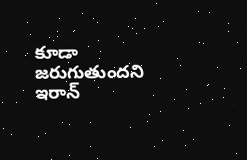కూడా జరుగుతుందని ఇరాన్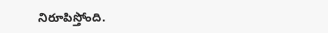నిరూపిస్తోంది.